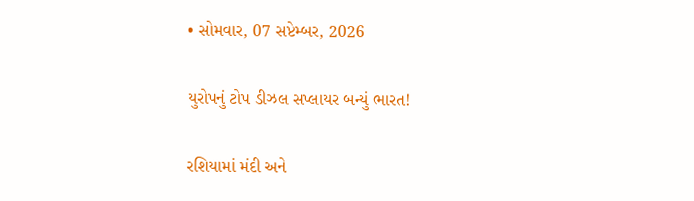• સોમવાર, 07 સપ્ટેમ્બર, 2026

યુરોપનું ટોપ ડીઝલ સપ્લાયર બન્યું ભારત!

રશિયામાં મંદી અને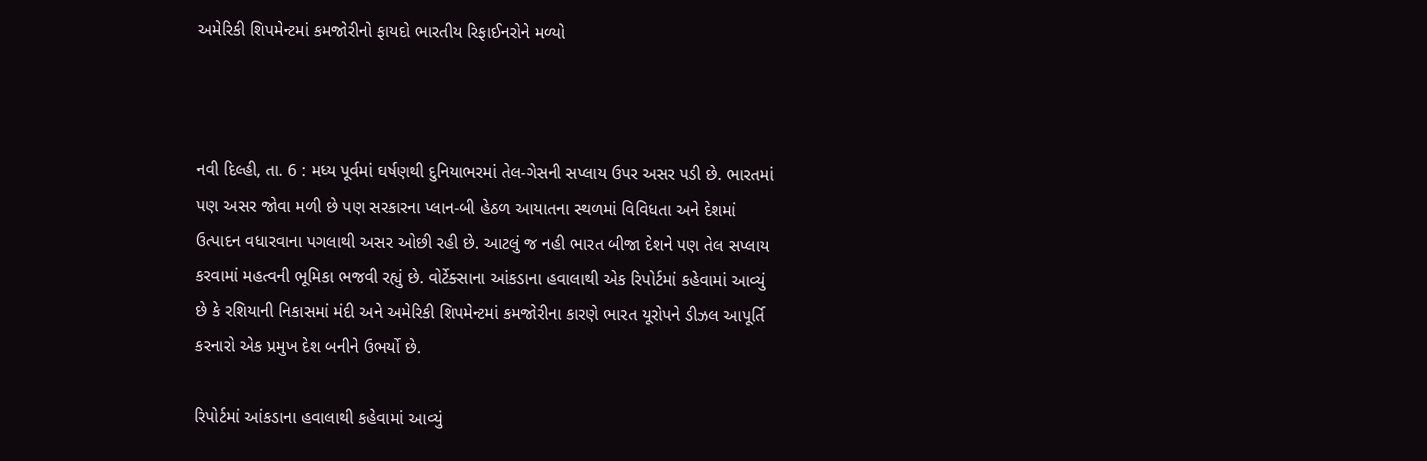અમેરિકી શિપમેન્ટમાં કમજોરીનો ફાયદો ભારતીય રિફાઈનરોને મળ્યો



નવી દિલ્હી, તા. 6 : મધ્ય પૂર્વમાં ઘર્ષણથી દુનિયાભરમાં તેલ-ગેસની સપ્લાય ઉપર અસર પડી છે. ભારતમાં પણ અસર જોવા મળી છે પણ સરકારના પ્લાન-બી હેઠળ આયાતના સ્થળમાં વિવિધતા અને દેશમાં ઉત્પાદન વધારવાના પગલાથી અસર ઓછી રહી છે. આટલું જ નહી ભારત બીજા દેશને પણ તેલ સપ્લાય કરવામાં મહત્વની ભૂમિકા ભજવી રહ્યું છે. વોર્ટેક્સાના આંકડાના હવાલાથી એક રિપોર્ટમાં કહેવામાં આવ્યું છે કે રશિયાની નિકાસમાં મંદી અને અમેરિકી શિપમેન્ટમાં કમજોરીના કારણે ભારત યૂરોપને ડીઝલ આપૂર્તિ કરનારો એક પ્રમુખ દેશ બનીને ઉભર્યો છે.

રિપોર્ટમાં આંકડાના હવાલાથી કહેવામાં આવ્યું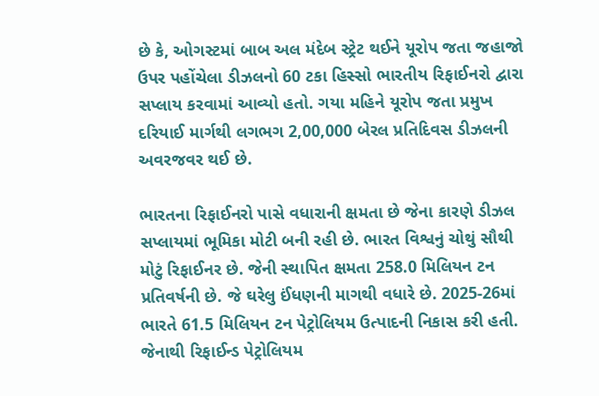છે કે, ઓગસ્ટમાં બાબ અલ મંદેબ સ્ટ્રેટ થઈને યૂરોપ જતા જહાજો ઉપર પહોંચેલા ડીઝલનો 60 ટકા હિસ્સો ભારતીય રિફાઈનરો દ્વારા સપ્લાય કરવામાં આવ્યો હતો. ગયા મહિને યૂરોપ જતા પ્રમુખ દરિયાઈ માર્ગથી લગભગ 2,00,000 બેરલ પ્રતિદિવસ ડીઝલની અવરજવર થઈ છે.

ભારતના રિફાઈનરો પાસે વધારાની ક્ષમતા છે જેના કારણે ડીઝલ સપ્લાયમાં ભૂમિકા મોટી બની રહી છે. ભારત વિશ્વનું ચોથું સૌથી મોટું રિફાઈનર છે. જેની સ્થાપિત ક્ષમતા 258.0 મિલિયન ટન પ્રતિવર્ષની છે. જે ઘરેલુ ઈંધણની માગથી વધારે છે. 2025-26માં ભારતે 61.5 મિલિયન ટન પેટ્રોલિયમ ઉત્પાદની નિકાસ કરી હતી. જેનાથી રિફાઈન્ડ પેટ્રોલિયમ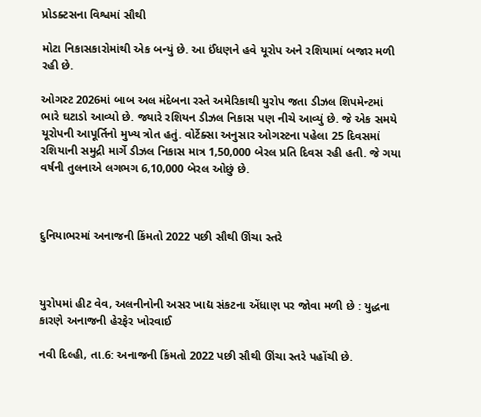પ્રોડક્ટસના વિશ્વમાં સૌથી

મોટા નિકાસકારોમાંથી એક બન્યું છે. આ ઈંધણને હવે યૂરોપ અને રશિયામાં બજાર મળી રહી છે.

ઓગસ્ટ 2026માં બાબ અલ મંદેબના રસ્તે અમેરિકાથી યુરોપ જતા ડીઝલ શિપમેન્ટમાં ભારે ઘટાડો આવ્યો છે. જ્યારે રશિયન ડીઝલ નિકાસ પણ નીચે આવ્યું છે. જે એક સમયે યૂરોપની આપૂર્તિનો મુખ્ય ત્રોત હતું. વોર્ટેક્સા અનુસાર ઓગસ્ટના પહેલા 25 દિવસમાં રશિયાની સમુદ્રી માર્ગે ડીઝલ નિકાસ માત્ર 1,50,000 બેરલ પ્રતિ દિવસ રહી હતી. જે ગયા વર્ષની તુલનાએ લગભગ 6,10,000 બેરલ ઓછું છે.



દુનિયાભરમાં અનાજની કિંમતો 2022 પછી સૌથી ઊંચા સ્તરે



યુરોપમાં હીટ વેવ, અલનીનોની અસર ખાદ્ય સંકટના એંધાણ પર જોવા મળી છે : યુદ્ધના કારણે અનાજની હેરફેર ખોરવાઈ

નવી દિલ્હી, તા.6: અનાજની કિંમતો 2022 પછી સૌથી ઊંચા સ્તરે પહોંચી છે.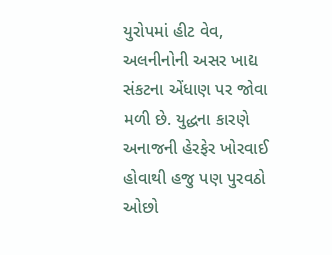યુરોપમાં હીટ વેવ, અલનીનોની અસર ખાદ્ય સંકટના એંધાણ પર જોવા મળી છે. યુદ્ધના કારણે અનાજની હેરફેર ખોરવાઈ હોવાથી હજુ પણ પુરવઠો ઓછો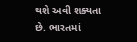થશે અવી શક્યતા છે. ભારતમાં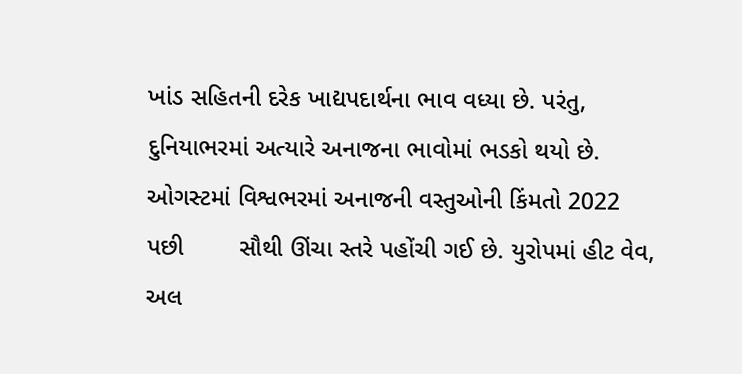ખાંડ સહિતની દરેક ખાદ્યપદાર્થના ભાવ વધ્યા છે. પરંતુ, દુનિયાભરમાં અત્યારે અનાજના ભાવોમાં ભડકો થયો છે. ઓગસ્ટમાં વિશ્વભરમાં અનાજની વસ્તુઓની કિંમતો 2022 પછી        સૌથી ઊંચા સ્તરે પહોંચી ગઈ છે. યુરોપમાં હીટ વેવ, અલ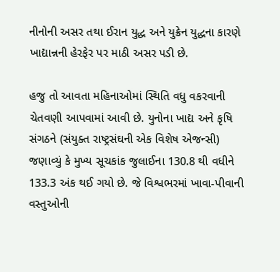નીનોની અસર તથા ઈરાન યુદ્ધ અને યુક્રેન યુદ્ધના કારણે ખાદ્યાન્નની હેરફેર પર માઠી અસર પડી છે.

હજુ તો આવતા મહિનાઓમાં સ્થિતિ વધુ વકરવાની ચેતવણી આપવામાં આવી છે. યુનોના ખાદ્ય અને કૃષિ સંગઠને (સંયુક્ત રાષ્ટ્રસંઘની એક વિશેષ એજન્સી) જણાવ્યું કે મુખ્ય સૂચકાંક જુલાઈના 130.8 થી વધીને 133.3 અંક થઈ ગયો છે. જે વિશ્વભરમાં ખાવા-પીવાની વસ્તુઓની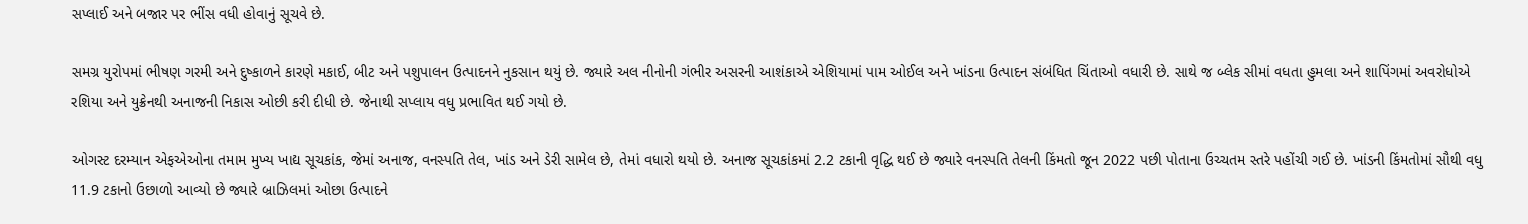સપ્લાઈ અને બજાર પર ભીંસ વધી હોવાનું સૂચવે છે.

સમગ્ર યુરોપમાં ભીષણ ગરમી અને દુષ્કાળને કારણે મકાઈ, બીટ અને પશુપાલન ઉત્પાદનને નુકસાન થયું છે. જ્યારે અલ નીનોની ગંભીર અસરની આશંકાએ એશિયામાં પામ ઓઈલ અને ખાંડના ઉત્પાદન સંબંધિત ચિંતાઓ વધારી છે. સાથે જ બ્લેક સીમાં વધતા હુમલા અને શાપિંગમાં અવરોધોએ રશિયા અને યુક્રેનથી અનાજની નિકાસ ઓછી કરી દીધી છે. જેનાથી સપ્લાય વધુ પ્રભાવિત થઈ ગયો છે.

ઓગસ્ટ દરમ્યાન એફએઓના તમામ મુખ્ય ખાદ્ય સૂચકાંક, જેમાં અનાજ, વનસ્પતિ તેલ, ખાંડ અને ડેરી સામેલ છે, તેમાં વધારો થયો છે. અનાજ સૂચકાંકમાં 2.2 ટકાની વૃદ્ધિ થઈ છે જ્યારે વનસ્પતિ તેલની કિંમતો જૂન 2022 પછી પોતાના ઉચ્ચતમ સ્તરે પહોંચી ગઈ છે. ખાંડની કિંમતોમાં સૌથી વધુ 11.9 ટકાનો ઉછાળો આવ્યો છે જ્યારે બ્રાઝિલમાં ઓછા ઉત્પાદને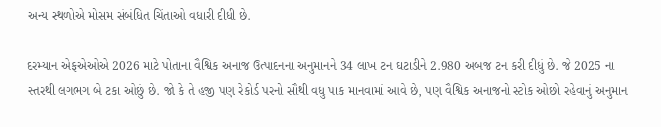અન્ય સ્થળોએ મોસમ સંબંધિત ચિંતાઓ વધારી દીધી છે.

દરમ્યાન એફએઓએ 2026 માટે પોતાના વૈશ્વિક અનાજ ઉત્પાદનના અનુમાનને 34 લાખ ટન ઘટાડીને 2.980 અબજ ટન કરી દીધું છે. જે 2025 ના સ્તરથી લગભગ બે ટકા ઓછું છે. જો કે તે હજી પણ રેકોર્ડ પરનો સૌથી વધુ પાક માનવામાં આવે છે, પણ વૈશ્વિક અનાજનો સ્ટોક ઓછો રહેવાનું અનુમાન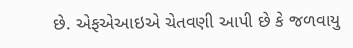છે. એફએઆઇએ ચેતવણી આપી છે કે જળવાયુ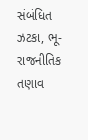સંબંધિત ઝટકા, ભૂ-રાજનીતિક તણાવ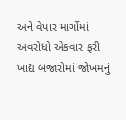અને વેપાર માર્ગોમાં અવરોધો એકવાર ફરી ખાદ્ય બજારોમાં જોખમનું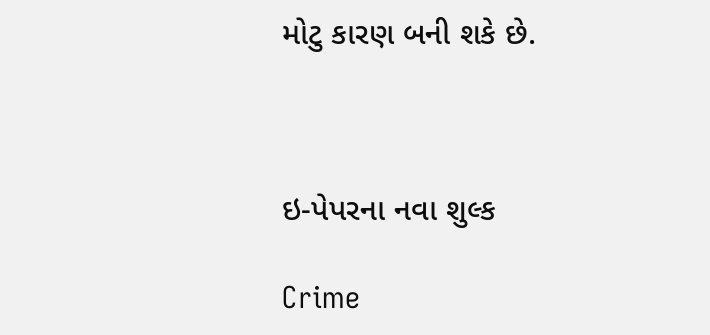મોટુ કારણ બની શકે છે.



ઇ-પેપરના નવા શુલ્ક

Crime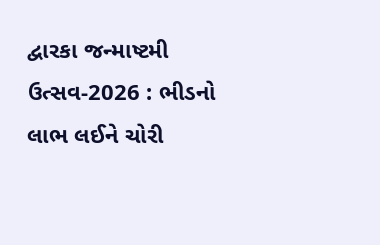દ્વારકા જન્માષ્ટમી ઉત્સવ-2026 : ભીડનો લાભ લઈને ચોરી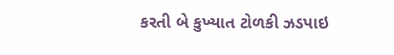કરતી બે કુખ્યાત ટોળકી ઝડપાઇ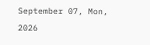September 07, Mon, 2026